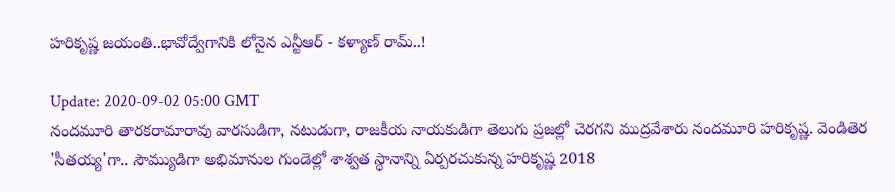హ‌రికృష్ణ జ‌యంతి..భావోద్వేగానికి లోనైన ఎన్టీఆర్ - కళ్యాణ్ రామ్..!

Update: 2020-09-02 05:00 GMT
నందమూరి తారకరామారావు వారసుడిగా, నటుడుగా, రాజకీయ నాయకుడిగా తెలుగు ప్రజల్లో చెరగని ముద్రవేశారు నంద‌మూరి హ‌రికృష్ణ‌. వెండితెర 'సీత‌య్య‌'గా.. సౌమ్యుడిగా అభిమానుల గుండెల్లో శాశ్వ‌త స్థానాన్ని ఏర్పరచుకున్న హ‌రికృష్ణ 2018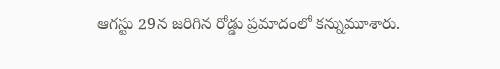ఆగస్టు 29న జరిగిన రోడ్డు ప్రమాదంలో కన్నుమూశారు.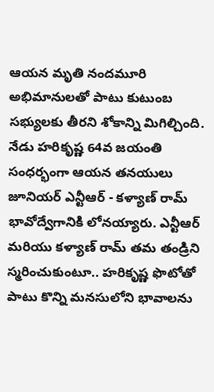ఆయ‌న మృతి నంద‌మూరి అభిమానుల‌తో పాటు కుటుంబ సభ్యులకు తీర‌ని శోకాన్ని మిగిల్చింది. నేడు హరికృష్ణ 64వ జయంతి సంధర్భంగా ఆయన తనయులు జూనియర్ ఎన్టీఆర్ - కళ్యాణ్ రామ్ భావోద్వేగానికి లోనయ్యారు. ఎన్టీఆర్ మరియు కళ్యాణ్ రామ్ తమ తండ్రిని స్మరించుకుంటూ.. హరికృష్ణ ఫొటోతో పాటు కొన్ని మనసులోని భావాలను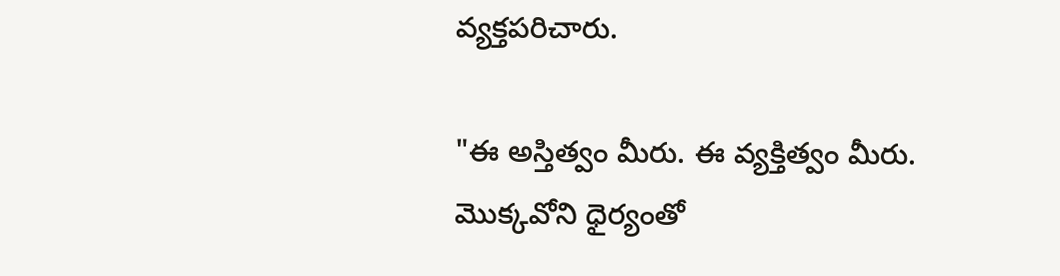వ్యక్తపరిచారు.

"ఈ అస్తిత్వం మీరు. ఈ వ్యక్తిత్వం మీరు. మొక్కవోని ధైర్యంతో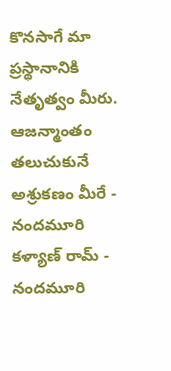కొనసాగే మా ప్రస్థానానికి నేతృత్వం మీరు. ఆజన్మాంతం తలుచుకునే అశ్రుకణం మీరే - నందమూరి కళ్యాణ్ రామ్ - నందమూరి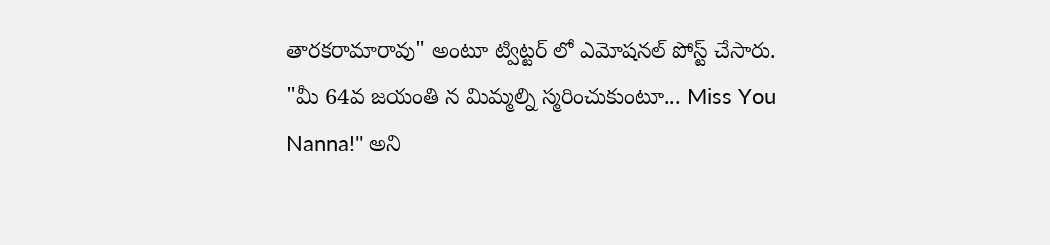తారకరామారావు" అంటూ ట్విట్టర్ లో ఎమోషనల్ పోస్ట్ చేసారు. "మీ 64వ జయంతి న మిమ్మల్ని స్మరించుకుంటూ... Miss You Nanna!'' అని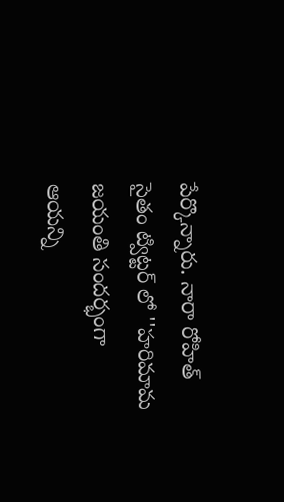పేర్కొన్నారు. నారా రోహిత్ సైతం ట్విట్టర్ లో ''హరిమామ జయంతి సందర్భంగా ఆయన్ని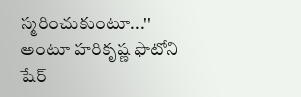స్మరించుకుంటూ...'' అంటూ హరికృష్ణ ఫొటోని షేర్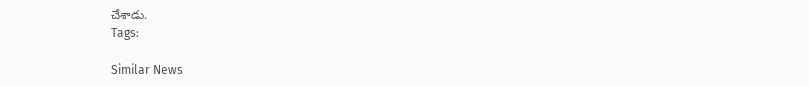చేశాడు.
Tags:

Similar News